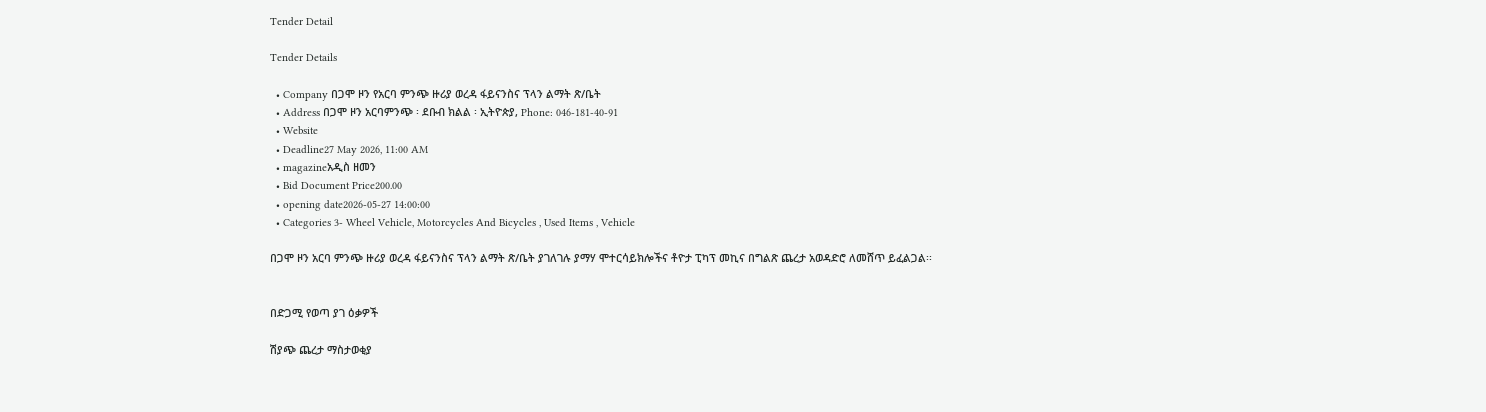Tender Detail

Tender Details

  • Company በጋሞ ዞን የአርባ ምንጭ ዙሪያ ወረዳ ፋይናንስና ፕላን ልማት ጽ/ቤት
  • Address በጋሞ ዞን አርባምንጭ ፡ ደቡብ ክልል ፡ ኢትዮጵያ, Phone: 046-181-40-91
  • Website
  • Deadline27 May 2026, 11:00 AM
  • magazineአዲስ ዘመን
  • Bid Document Price200.00
  • opening date2026-05-27 14:00:00
  • Categories 3- Wheel Vehicle, Motorcycles And Bicycles , Used Items , Vehicle

በጋሞ ዞን አርባ ምንጭ ዙሪያ ወረዳ ፋይናንስና ፕላን ልማት ጽ/ቤት ያገለገሉ ያማሃ ሞተርሳይክሎችና ቶዮታ ፒካፕ መኪና በግልጽ ጨረታ አወዳድሮ ለመሸጥ ይፈልጋል፡፡


በድጋሚ የወጣ ያገ ዕቃዎች

ሽያጭ ጨረታ ማስታወቂያ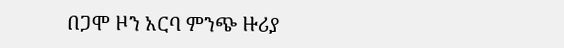በጋሞ ዞን አርባ ምንጭ ዙሪያ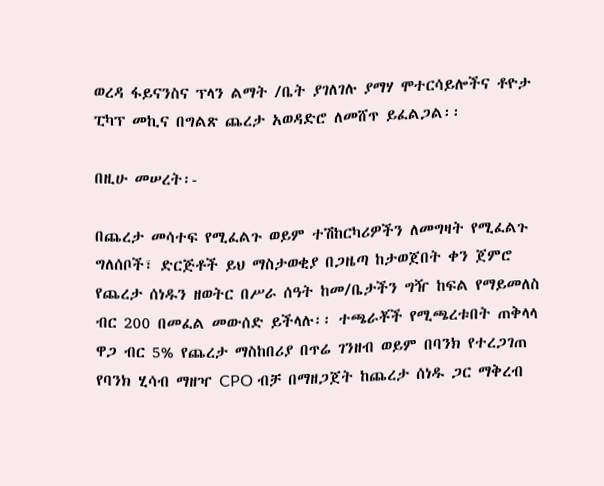ወረዳ ፋይናንስና ፕላን ልማት /ቤት ያገለገሉ ያማሃ ሞተርሳይሎችና ቶዮታ ፒካፕ መኪና በግልጽ ጨረታ አወዳድሮ ለመሸጥ ይፈልጋል፡፡

በዚሁ መሠረት፡-

በጨረታ መሳተፍ የሚፈልጉ ወይም ተሽከርካሪዎችን ለመግዛት የሚፈልጉ ግለሰቦች፣ ድርጅቶች ይህ ማስታወቂያ በጋዜጣ ከታወጀበት ቀን ጀምሮ የጨረታ ሰነዱን ዘወትር በሥራ ሰዓት ከመ/ቤታችን ግዥ ከፍል የማይመለስ ብር 200 በመፈል መውሰድ ይችላሉ፡፡ ተጫራቾች የሚጫረቱበት ጠቅላላ ዋጋ ብር 5% የጨረታ ማስከበሪያ በጥሬ ገንዘብ ወይም በባንክ የተረጋገጠ የባንክ ሂሳብ ማዘዣ CPO ብቻ በማዘጋጀት ከጨረታ ሰነዱ ጋር ማቅረብ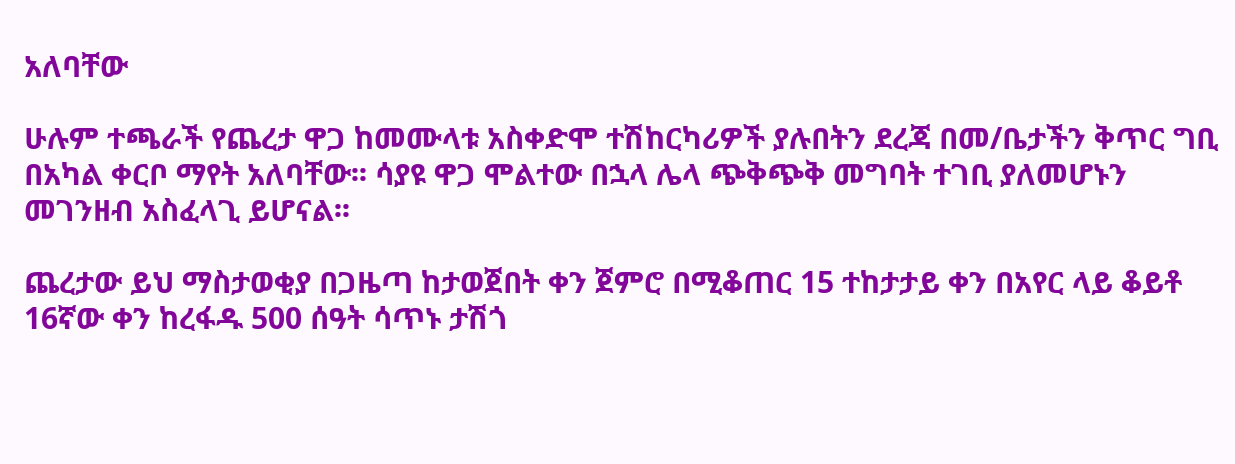አለባቸው

ሁሉም ተጫራች የጨረታ ዋጋ ከመሙላቱ አስቀድሞ ተሽከርካሪዎች ያሉበትን ደረጃ በመ/ቤታችን ቅጥር ግቢ በአካል ቀርቦ ማየት አለባቸው፡፡ ሳያዩ ዋጋ ሞልተው በኋላ ሌላ ጭቅጭቅ መግባት ተገቢ ያለመሆኑን መገንዘብ አስፈላጊ ይሆናል፡፡

ጨረታው ይህ ማስታወቂያ በጋዜጣ ከታወጀበት ቀን ጀምሮ በሚቆጠር 15 ተከታታይ ቀን በአየር ላይ ቆይቶ 16ኛው ቀን ከረፋዱ 500 ሰዓት ሳጥኑ ታሽጎ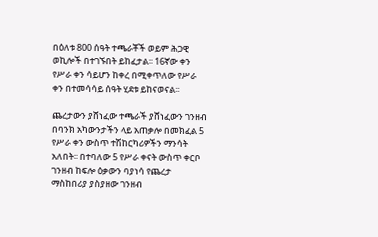በዕለቱ 800 ሰዓት ተጫራቾች ወይም ሕጋዊ ወኪሎች በተገኙበት ይከፈታል፡፡ 16ኛው ቀን የሥራ ቀን ሳይሆን ከቀረ በሚቀጥለው የሥራ ቀን በተመሳሳይ ሰዓት ሂደቱ ይከናወናል፡፡

ጨረታውን ያሸነፈው ተጫራች ያሸነፈውን ገንዘብ በባንክ አካውንታችን ላይ አጠቃሎ በመክፈል 5 የሥራ ቀን ውስጥ ተሽከርካሪዎችን ማንሳት አለበት፡፡ በተባለው 5 የሥራ ቀናት ውስጥ ቀርቦ ገንዘብ ከፍሎ ዕቃውን ባያነሳ የጨረታ ማስከበሪያ ያስያዘው ገንዘብ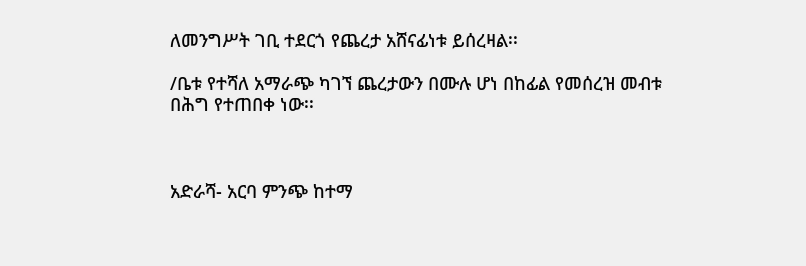ለመንግሥት ገቢ ተደርጎ የጨረታ አሸናፊነቱ ይሰረዛል፡፡

/ቤቱ የተሻለ አማራጭ ካገኘ ጨረታውን በሙሉ ሆነ በከፊል የመሰረዝ መብቱ በሕግ የተጠበቀ ነው፡፡



አድራሻ- አርባ ምንጭ ከተማ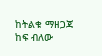ከትልቁ ማዘጋጃ ከፍ ብለው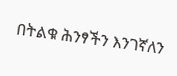በትልቁ ሕንፃችን እንገኛለን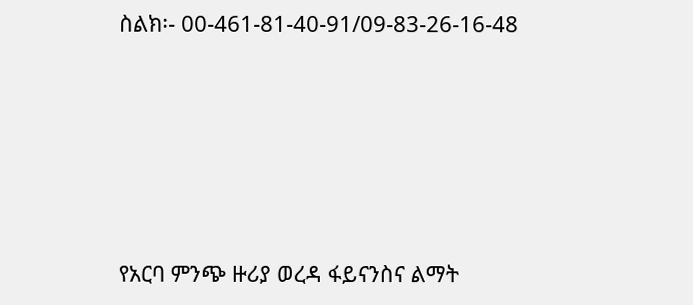ስልክ፡- 00-461-81-40-91/09-83-26-16-48





የአርባ ምንጭ ዙሪያ ወረዳ ፋይናንስና ልማት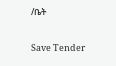/ቤት

Save Tender